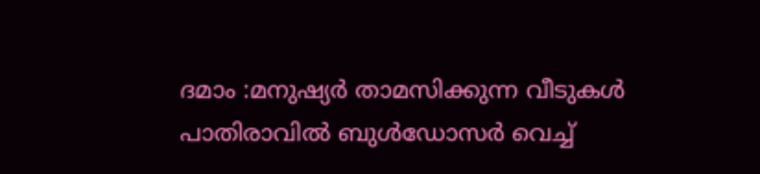ദമാം :മനുഷ്യർ താമസിക്കുന്ന വീടുകൾ പാതിരാവിൽ ബുൾഡോസർ വെച്ച്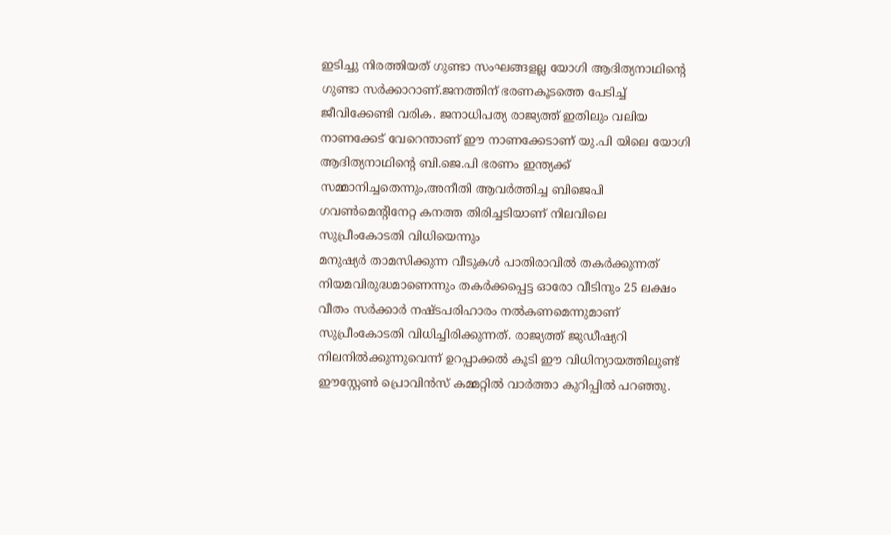ഇടിച്ചു നിരത്തിയത് ഗുണ്ടാ സംഘങ്ങളല്ല യോഗി ആദിത്യനാഥിന്റെ ഗുണ്ടാ സർക്കാറാണ്.ജനത്തിന് ഭരണകൂടത്തെ പേടിച്ച് ജീവിക്കേണ്ടി വരിക. ജനാധിപത്യ രാജ്യത്ത് ഇതിലും വലിയ നാണക്കേട് വേറെന്താണ് ഈ നാണക്കേടാണ് യു.പി യിലെ യോഗി ആദിത്യനാഥിന്റെ ബി.ജെ.പി ഭരണം ഇന്ത്യക്ക് സമ്മാനിച്ചതെന്നും,അനീതി ആവർത്തിച്ച ബിജെപി ഗവൺമെൻ്റിനേറ്റ കനത്ത തിരിച്ചടിയാണ് നിലവിലെ സുപ്രീംകോടതി വിധിയെന്നും
മനുഷ്യർ താമസിക്കുന്ന വീടുകൾ പാതിരാവിൽ തകർക്കുന്നത് നിയമവിരുദ്ധമാണെന്നും തകർക്കപ്പെട്ട ഓരോ വീടിനും 25 ലക്ഷം വീതം സർക്കാർ നഷ്ടപരിഹാരം നൽകണമെന്നുമാണ് സുപ്രീംകോടതി വിധിച്ചിരിക്കുന്നത്. രാജ്യത്ത് ജുഡീഷ്യറി നിലനിൽക്കുന്നുവെന്ന് ഉറപ്പാക്കൽ കൂടി ഈ വിധിന്യായത്തിലുണ്ട് ഈസ്റ്റേൺ പ്രൊവിൻസ് കമ്മറ്റിൽ വാർത്താ കുറിപ്പിൽ പറഞ്ഞു.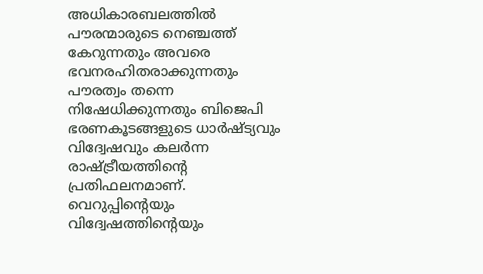അധികാരബലത്തിൽ പൗരന്മാരുടെ നെഞ്ചത്ത് കേറുന്നതും അവരെ ഭവനരഹിതരാക്കുന്നതും പൗരത്വം തന്നെ നിഷേധിക്കുന്നതും ബിജെപി ഭരണകൂടങ്ങളുടെ ധാർഷ്ട്യവും വിദ്വേഷവും കലർന്ന രാഷ്ട്രീയത്തിൻ്റെ പ്രതിഫലനമാണ്. വെറുപ്പിൻ്റെയും വിദ്വേഷത്തിൻ്റെയും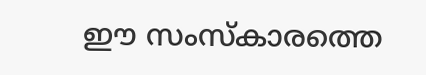ഈ സംസ്കാരത്തെ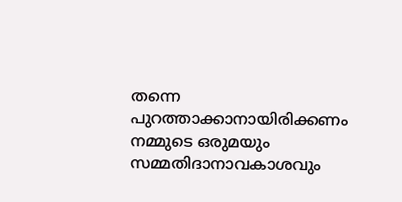തന്നെ പുറത്താക്കാനായിരിക്കണം
നമ്മുടെ ഒരുമയും സമ്മതിദാനാവകാശവും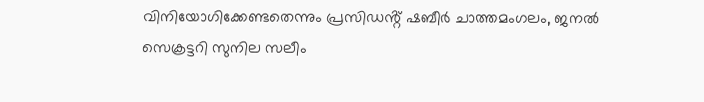വിനിയോഗിക്കേണ്ടതെന്നും പ്രസിഡൻ്റ് ഷബീർ ചാത്തമംഗലം, ജനൽ സെക്രട്ടറി സുനില സലീം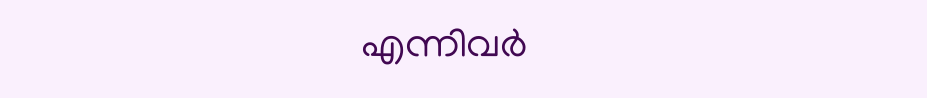എന്നിവർ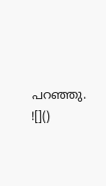പറഞ്ഞു.
![]()